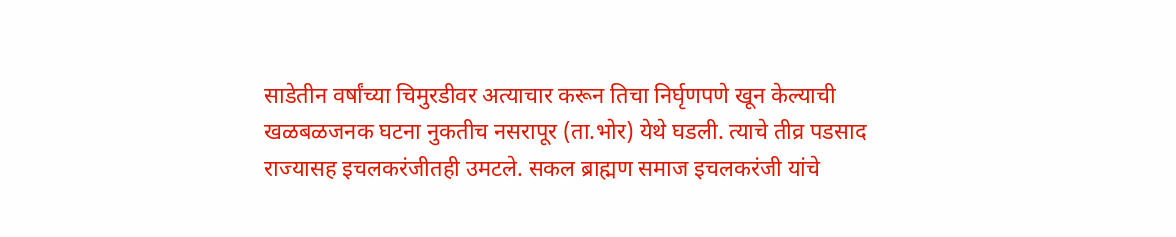साडेतीन वर्षांच्या चिमुरडीवर अत्याचार करून तिचा निर्घृणपणे खून केल्याची खळबळजनक घटना नुकतीच नसरापूर (ता.भोर) येथे घडली. त्याचे तीव्र पडसाद राज्यासह इचलकरंजीतही उमटले. सकल ब्राह्मण समाज इचलकरंजी यांचे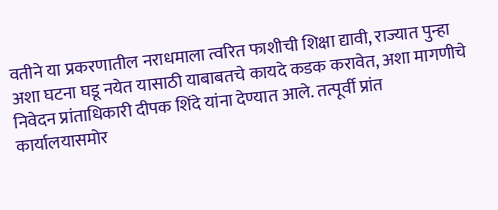वतीने या प्रकरणातील नराधमाला त्वरित फाशीची शिक्षा द्यावी, राज्यात पुन्हा अशा घटना घडू नयेत यासाठी याबाबतचे कायदे कडक करावेत, अशा मागणीचे निवेदन प्रांताधिकारी दीपक शिंदे यांना देण्यात आले. तत्पूर्वी प्रांत कार्यालयासमोर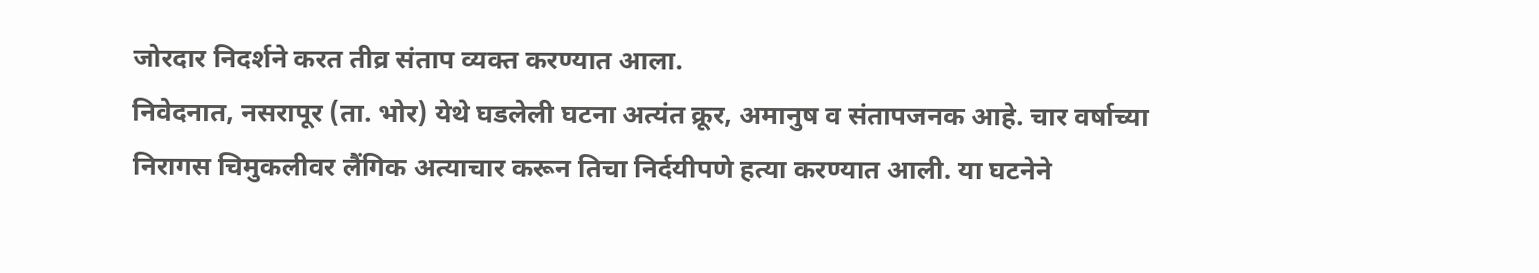जोरदार निदर्शने करत तीव्र संताप व्यक्त करण्यात आला.
निवेदनात, नसरापूर (ता. भोर) येथे घडलेली घटना अत्यंत क्रूर, अमानुष व संतापजनक आहे. चार वर्षाच्या निरागस चिमुकलीवर लैंगिक अत्याचार करून तिचा निर्दयीपणे हत्या करण्यात आली. या घटनेने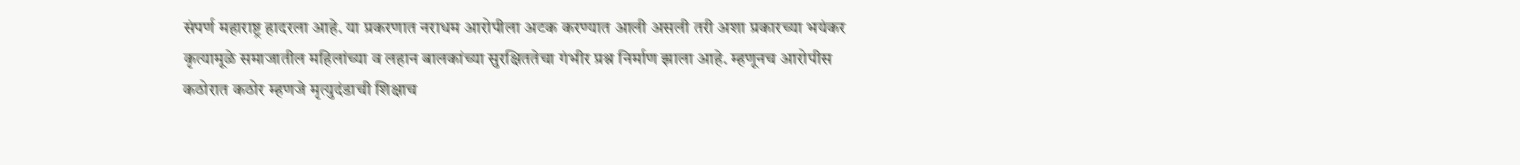संपर्ण महाराष्ट्र हादरला आहे. या प्रकरणात नराधम आरोपीला अटक करण्यात आली असली तरी अशा प्रकारच्या भयंकर कृत्यामूळे समाजातील महिलांच्या व लहान बालकांच्या सुरक्षिततेचा गंभीर प्रश्न निर्माण झाला आहे. म्हणूनच आरोपीस कठोरात कठोर म्हणजे मृत्युदंडाची शिक्षाच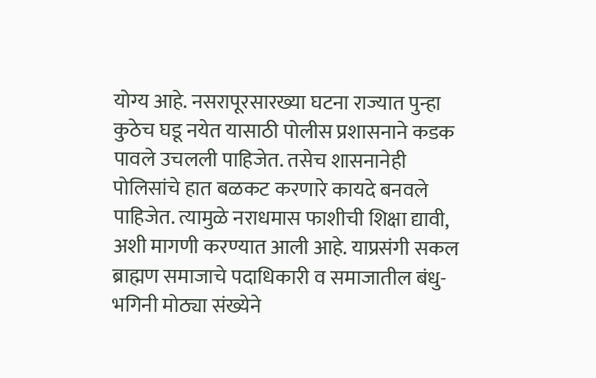योग्य आहे. नसरापूरसारख्या घटना राज्यात पुन्हा कुठेच घडू नयेत यासाठी पोलीस प्रशासनाने कडक पावले उचलली पाहिजेत. तसेच शासनानेही पोलिसांचे हात बळकट करणारे कायदे बनवले पाहिजेत. त्यामुळे नराधमास फाशीची शिक्षा द्यावी, अशी मागणी करण्यात आली आहे. याप्रसंगी सकल ब्राह्मण समाजाचे पदाधिकारी व समाजातील बंधु-भगिनी मोठ्या संख्येने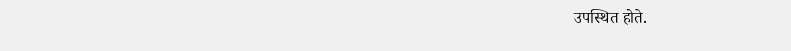उपस्थित होते.